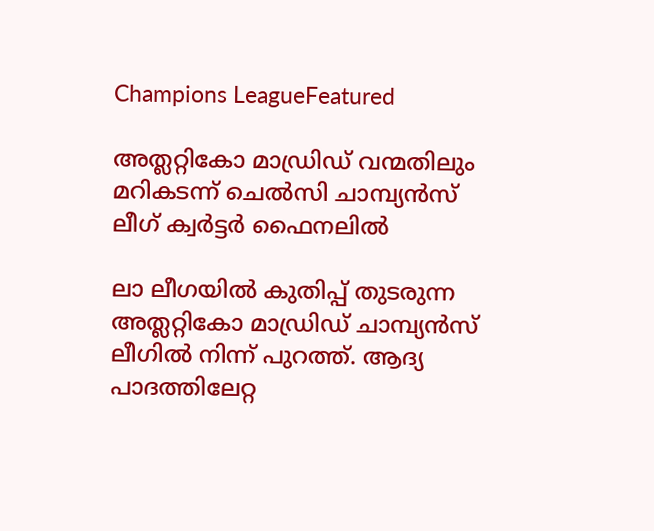Champions LeagueFeatured

അത്ലറ്റികോ മാഡ്രിഡ് വന്മതിലും മറികടന്ന് ചെൽസി ചാമ്പ്യൻസ് ലീഗ് ക്വർട്ടർ ഫൈനലിൽ

ലാ ലീഗയിൽ കുതിപ്പ് തുടരുന്ന അത്ലറ്റികോ മാഡ്രിഡ് ചാമ്പ്യൻസ് ലീഗിൽ നിന്ന് പുറത്ത്. ആദ്യ പാദത്തിലേറ്റ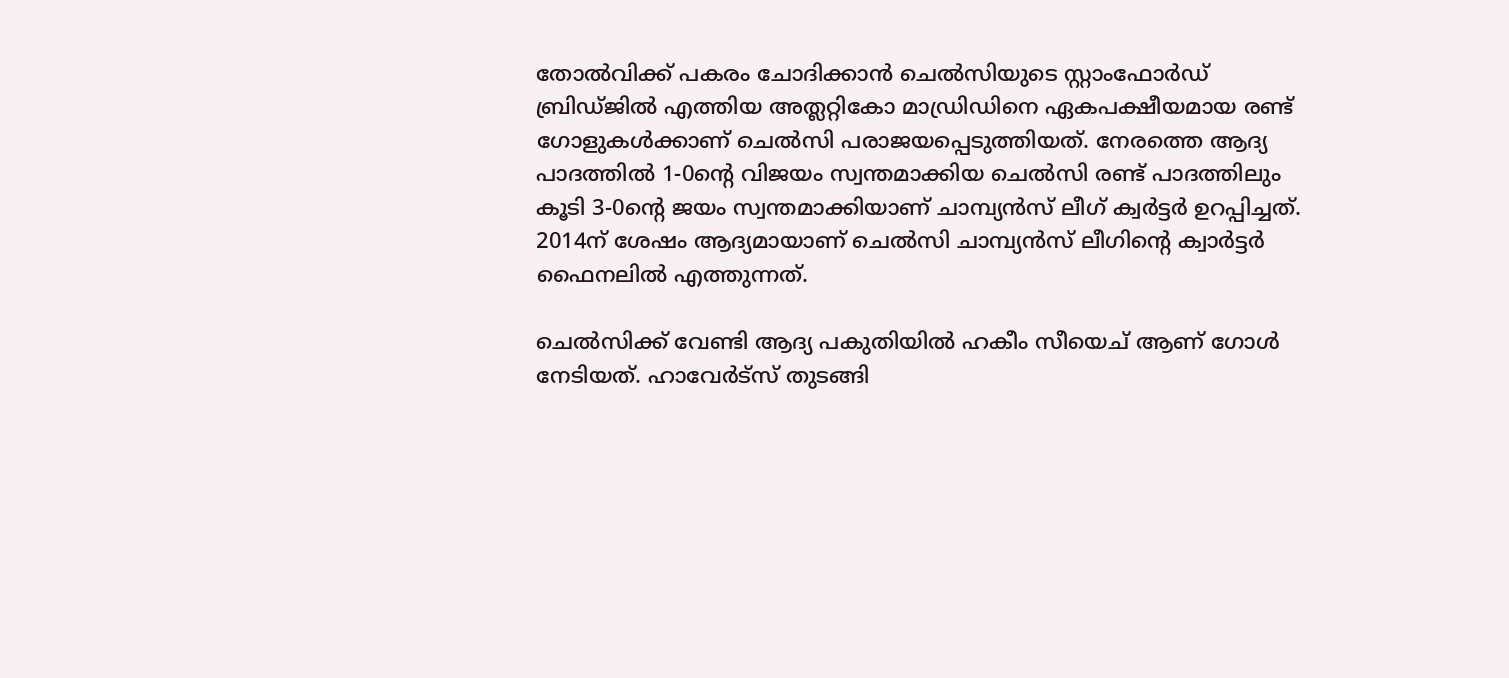തോൽവിക്ക് പകരം ചോദിക്കാൻ ചെൽസിയുടെ സ്റ്റാംഫോർഡ് ബ്രിഡ്ജിൽ എത്തിയ അത്ലറ്റികോ മാഡ്രിഡിനെ ഏകപക്ഷീയമായ രണ്ട് ഗോളുകൾക്കാണ് ചെൽസി പരാജയപ്പെടുത്തിയത്. നേരത്തെ ആദ്യ പാദത്തിൽ 1-0ന്റെ വിജയം സ്വന്തമാക്കിയ ചെൽസി രണ്ട് പാദത്തിലും കൂടി 3-0ന്റെ ജയം സ്വന്തമാക്കിയാണ് ചാമ്പ്യൻസ് ലീഗ് ക്വർട്ടർ ഉറപ്പിച്ചത്. 2014ന് ശേഷം ആദ്യമായാണ് ചെൽസി ചാമ്പ്യൻസ് ലീഗിന്റെ ക്വാർട്ടർ ഫൈനലിൽ എത്തുന്നത്.

ചെൽസിക്ക് വേണ്ടി ആദ്യ പകുതിയിൽ ഹകീം സീയെച് ആണ് ഗോൾ നേടിയത്. ഹാവേർട്സ് തുടങ്ങി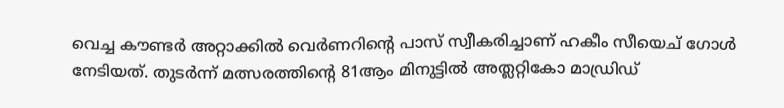വെച്ച കൗണ്ടർ അറ്റാക്കിൽ വെർണറിന്റെ പാസ് സ്വീകരിച്ചാണ് ഹകീം സീയെച് ഗോൾ നേടിയത്. തുടർന്ന് മത്സരത്തിന്റെ 81ആം മിനുട്ടിൽ അത്ലറ്റികോ മാഡ്രിഡ്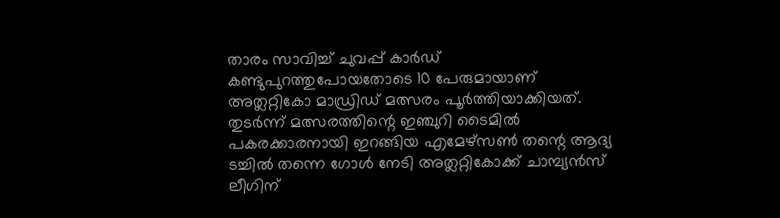താരം സാവിച്ച് ചുവപ്പ് കാർഡ് കണ്ടുപുറത്തുപോയതോടെ 10 പേരുമായാണ് അത്ലറ്റികോ മാഡ്രിഡ് മത്സരം പൂർത്തിയാക്കിയത്. തുടർന്ന് മത്സരത്തിന്റെ ഇഞ്ചുറി ടൈമിൽ പകരക്കാരനായി ഇറങ്ങിയ എമേഴ്സൺ തന്റെ ആദ്യ ടച്ചിൽ തന്നെ ഗോൾ നേടി അത്ലറ്റികോക്ക് ചാമ്പ്യൻസ് ലീഗിന്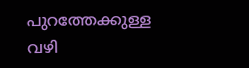പുറത്തേക്കുള്ള വഴി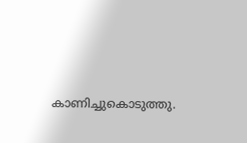കാണിച്ചുകൊടുത്തു.